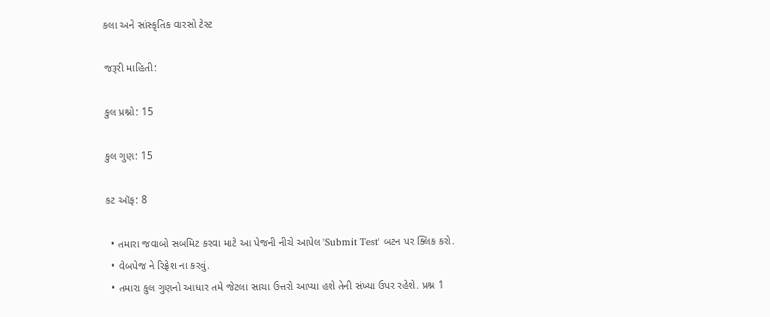કલા અને સાંસ્કૃતિક વારસો ટેસ્ટ

જરૂરી માહિતી:

કુલ પ્રશ્નો: 15

કુલ ગુણ: 15

કટ ઑફ: 8

  • તમારા જવાબો સબમિટ કરવા માટે આ પેજની નીચે આપેલ 'Submit Test' બટન પર ક્લિક કરો.
  • વેબપેજ ને રિફ્રેશ ના કરવું.
  • તમારા કુલ ગુણનો આધાર તમે જેટલા સાચા ઉત્તરો આપ્યા હશે તેની સંખ્યા ઉપર રહેશે. પ્રશ્ન 1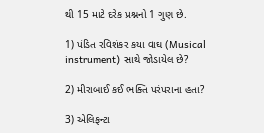થી 15 માટે દરેક પ્રશ્નનો 1 ગુણ છે.

1) પંડિત રવિશંકર કયા વાઘ (Musical instrument) સાથે જોડાયેલ છે?

2) મીરાબાઈ કઈ ભક્તિ પરંપરાના હતા?

3) એલિફન્ટા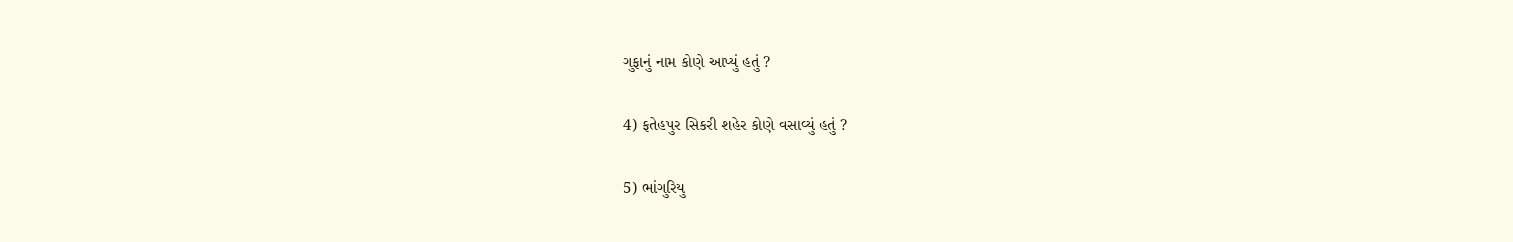ગુફાનું નામ કોણે આપ્યું હતું ?

4) ફતેહપુર સિકરી શહેર કોણે વસાવ્યું હતું ?

5) ભાંગુરિયુ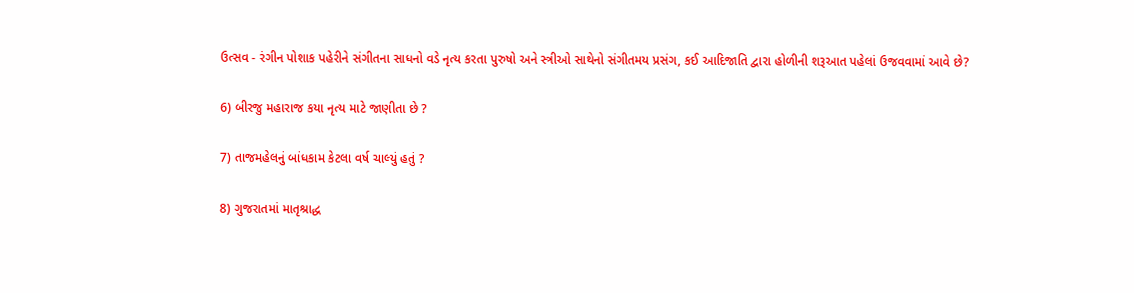ઉત્સવ - રંગીન પોશાક પહેરીને સંગીતના સાધનો વડે નૃત્ય કરતા પુરુષો અને સ્ત્રીઓ સાથેનો સંગીતમય પ્રસંગ, કઈ આદિજાતિ દ્વારા હોળીની શરૂઆત પહેલાં ઉજવવામાં આવે છે?

6) બીરજુ મહારાજ કયા નૃત્ય માટે જાણીતા છે ?

7) તાજમહેલનું બાંધકામ કેટલા વર્ષ ચાલ્યું હતું ?

8) ગુજરાતમાં માતૃશ્રાદ્ધ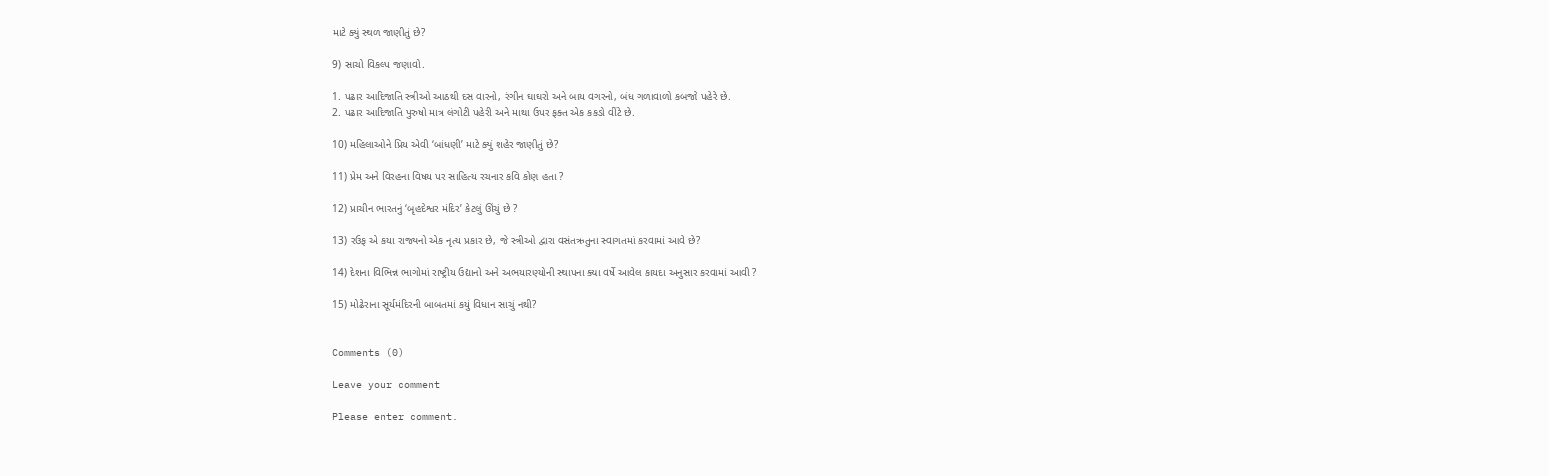માટે ક્યું સ્થળ જાણીતું છે?

9) સાચો વિકલ્પ જણાવો.

1. પઢાર આદિજાતિ સ્ત્રીઓ આઠથી દસ વારનો, રંગીન ઘાઘરો અને બાય વગરનો, બંધ ગળાવાળો કબજો પહેરે છે.
2. પઢાર આદિજાતિ પુરુષો માત્ર લંગોટી પહેરી અને માથા ઉપર ફક્ત એક કકડો વીંટે છે.

10) મહિલાઓને પ્રિય એવી ‘બાંધણી’ માટે ક્યું શહેર જાણીતું છે?

11) પ્રેમ અને વિરહના વિષય પર સાહિત્ય રચનાર કવિ કોણ હતા ?

12) પ્રાચીન ભારતનું ‘બૃહદેશ્વર મંદિર’ કેટલું ઊંચું છે ?

13) રઉફ એ કયા રાજ્યનો એક નૃત્ય પ્રકાર છે, જે સ્ત્રીઓ દ્વારા વસંતઋતુના સ્વાગતમાં કરવામાં આવે છે?

14) દેશના વિભિન્ન ભાગોમાં રાષ્ટ્રીય ઉદ્યાનો અને અભયારણ્યોની સ્થાપના ક્યા વર્ષે આવેલ કાયદા અનુસાર કરવામાં આવી ?

15) મોઢેરાના સૂર્યમંદિરની બાબતમાં કયું વિધાન સાચું નથી?


Comments (0)

Leave your comment

Please enter comment.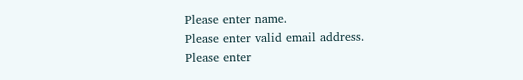Please enter name.
Please enter valid email address.
Please enter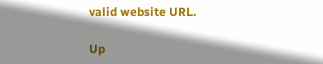valid website URL.

Up